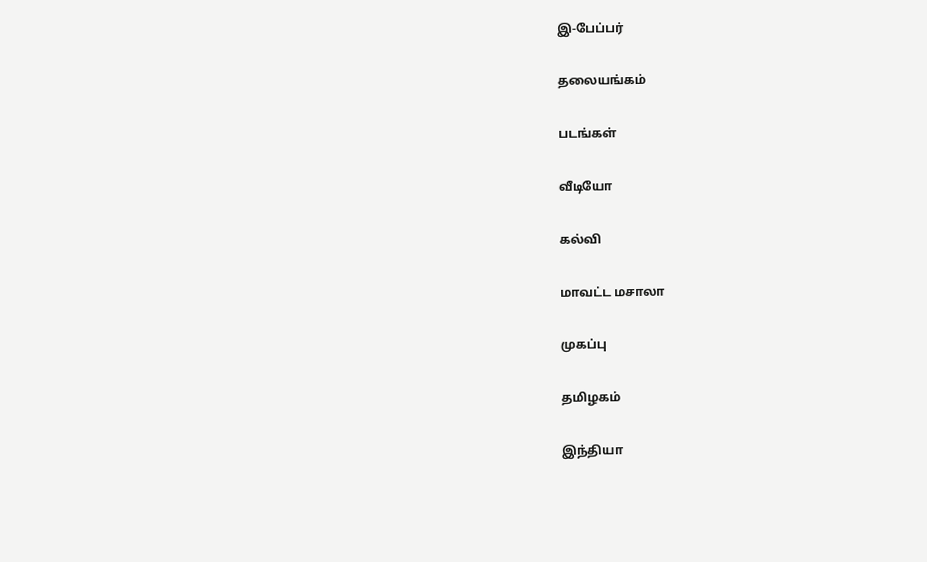இ-பேப்பர்

தலையங்கம்

படங்கள்

வீடியோ

கல்வி

மாவட்ட மசாலா

முகப்பு

தமிழகம்

இந்தியா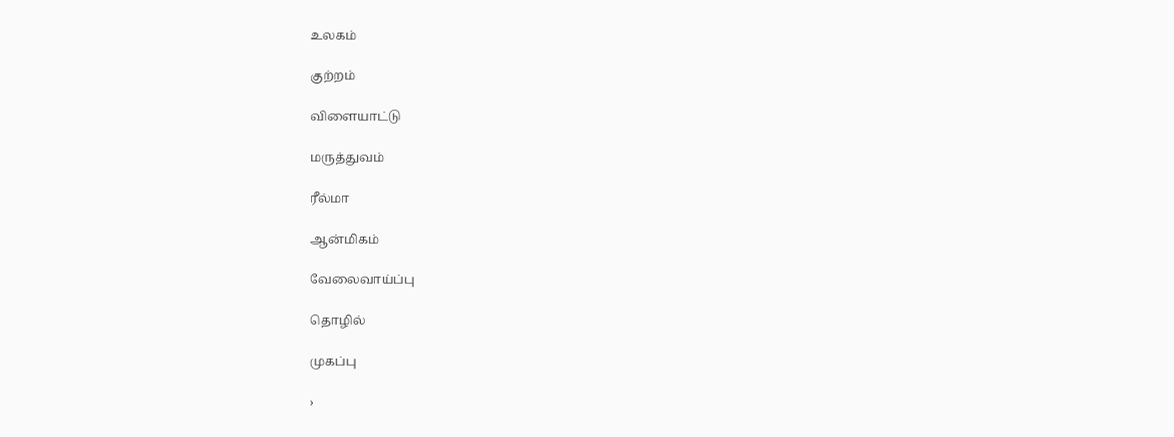உலகம்

குற்றம்

விளையாட்டு

மருத்துவம்

ரீல்மா

ஆன்மிகம்

வேலைவாய்ப்பு

தொழில்

முகப்பு

›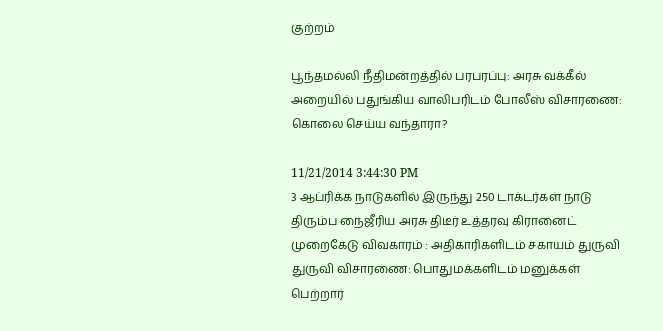குற்றம்

பூந்தமல்லி நீதிமன்றத்தில் பரபரப்பு: அரசு வக்கீல் அறையில் பதுங்கிய வாலிபரிடம் போலீஸ் விசாரணை: கொலை செய்ய வந்தாரா?

11/21/2014 3:44:30 PM
3 ஆப்ரிக்க நாடுகளில் இருந்து 250 டாக்டர்கள் நாடு திரும்ப நைஜீரிய அரசு திடீர் உத்தரவு கிரானைட் முறைகேடு விவகாரம் : அதிகாரிகளிடம் சகாயம் துருவி துருவி விசாரணை: பொதுமக்களிடம் மனுக்கள் பெற்றார்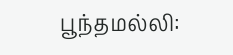பூந்தமல்லி: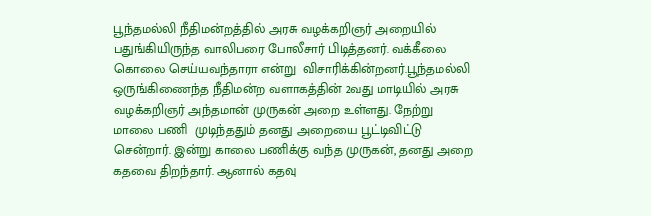பூந்தமல்லி நீதிமன்றத்தில் அரசு வழக்கறிஞர் அறையில் பதுங்கியிருந்த வாலிபரை போலீசார் பிடித்தனர். வக்கீலை கொலை செய்யவந்தாரா என்று  விசாரிக்கின்றனர்.பூந்தமல்லி ஒருங்கிணைந்த நீதிமன்ற வளாகத்தின் 2வது மாடியில் அரசு வழக்கறிஞர் அந்தமான் முருகன் அறை உள்ளது. நேற்று மாலை பணி  முடிந்ததும் தனது அறையை பூட்டிவிட்டு சென்றார். இன்று காலை பணிக்கு வந்த முருகன், தனது அறை கதவை திறந்தார். ஆனால் கதவு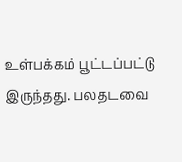உள்பக்கம் பூட்டப்பட்டு  இருந்தது. பலதடவை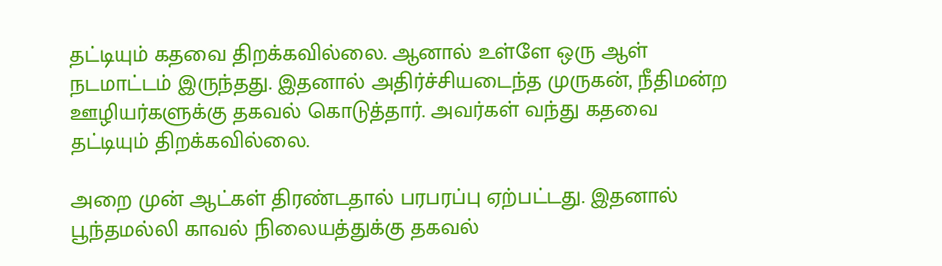தட்டியும் கதவை திறக்கவில்லை. ஆனால் உள்ளே ஒரு ஆள் நடமாட்டம் இருந்தது. இதனால் அதிர்ச்சியடைந்த முருகன், நீதிமன்ற  ஊழியர்களுக்கு தகவல் கொடுத்தார். அவர்கள் வந்து கதவை தட்டியும் திறக்கவில்லை.

அறை முன் ஆட்கள் திரண்டதால் பரபரப்பு ஏற்பட்டது. இதனால் பூந்தமல்லி காவல் நிலையத்துக்கு தகவல்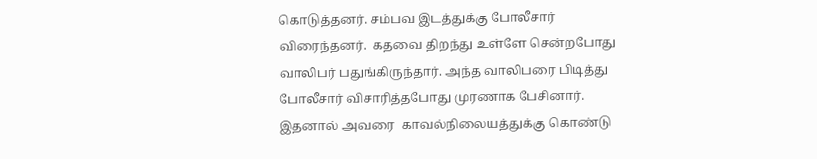கொடுத்தனர். சம்பவ இடத்துக்கு போலீசார் விரைந்தனர்.  கதவை திறந்து உள்ளே சென்றபோது வாலிபர் பதுங்கிருந்தார். அந்த வாலிபரை பிடித்து போலீசார் விசாரித்தபோது முரணாக பேசினார். இதனால் அவரை  காவல்நிலையத்துக்கு கொண்டு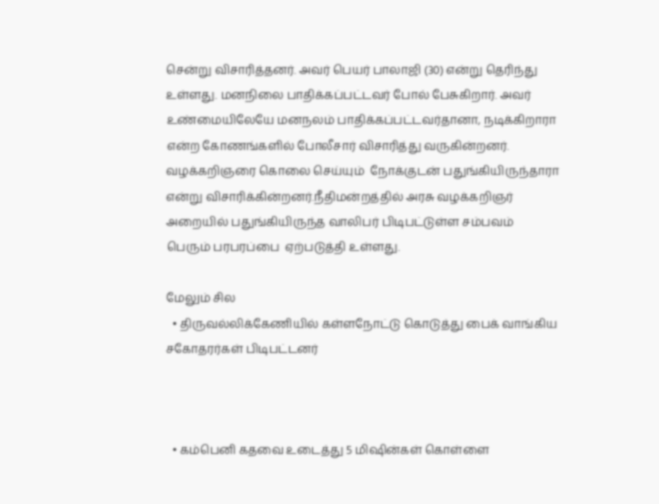சென்று விசாரித்தனர். அவர் பெயர் பாலாஜி (30) என்று தெரிந்து உள்ளது. மனநிலை பாதிக்கப்பட்டவர் போல் பேசுகிறார். அவர்  உண்மையிலேயே மனநலம் பாதிக்கப்பட்டவர்தானா, நடிக்கிறாரா என்ற கோணங்களில் போலீசார் விசாரித்து வருகின்றனர். வழக்கறிஞரை கொலை செய்யும்  நோக்குடன் பதுங்கியிருந்தாரா என்று விசாரிக்கின்றனர்.நீதிமன்றத்தில் அரசு வழக்கறிஞர் அறையில் பதுங்கியிருந்த வாலிபர் பிடிபட்டுள்ள சம்பவம் பெரும் பரபரப்பை  ஏற்படுத்தி உள்ளது.

மேலும் சில
  • திருவல்லிக்கேணியில் கள்ளநோட்டு கொடுத்து பைக் வாங்கிய சகோதரர்கள் பிடிபட்டனர்



  • கம்பெனி கதவை உடைத்து 5 மிஷின்கள் கொள்ளை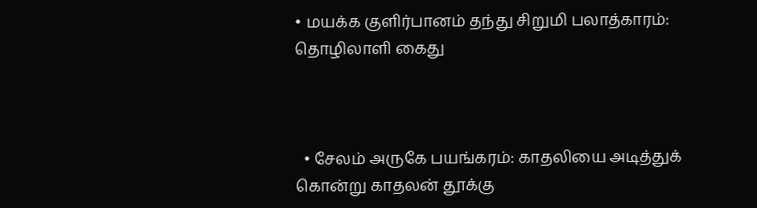• மயக்க குளிர்பானம் தந்து சிறுமி பலாத்காரம்: தொழிலாளி கைது



  • சேலம் அருகே பயங்கரம்: காதலியை அடித்துக் கொன்று காதலன் தூக்கு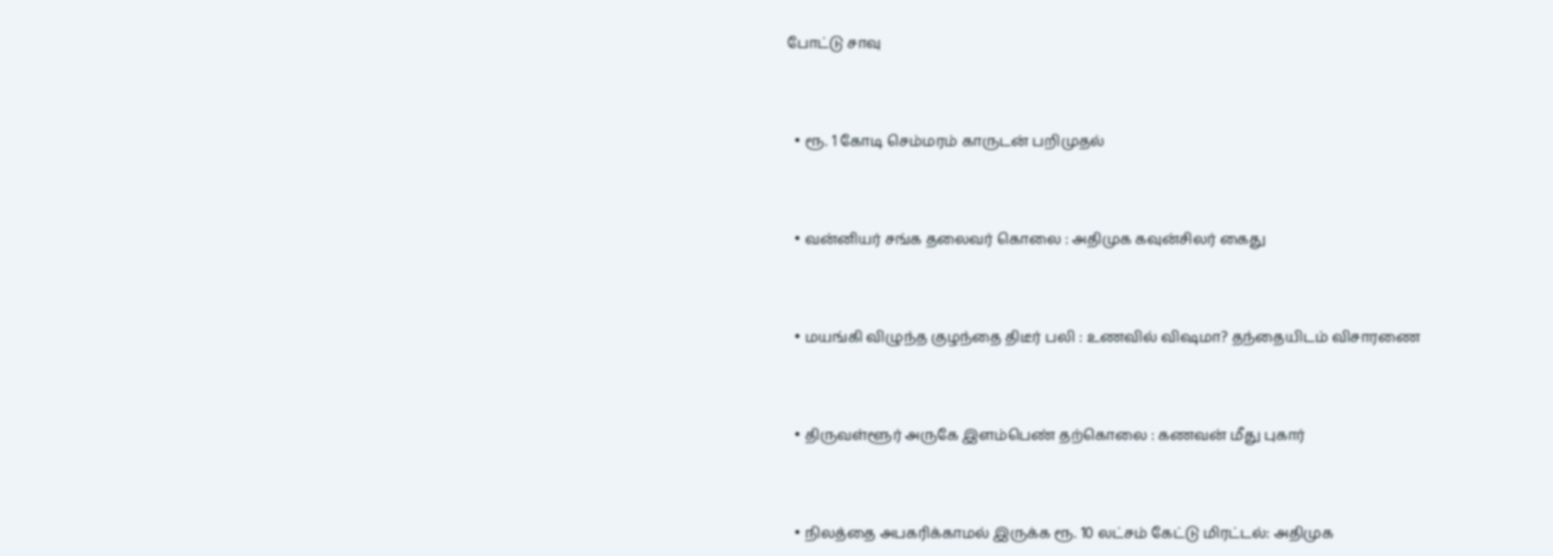போட்டு சாவு



  • ரூ. 1 கோடி செம்மரம் காருடன் பறிமுதல்



  • வன்னியர் சங்க தலைவர் கொலை : அதிமுக கவுன்சிலர் கைது



  • மயங்கி விழுந்த குழந்தை திடீர் பலி : உணவில் விஷமா? தந்தையிடம் விசாரணை



  • திருவள்ளூர் அருகே இளம்பெண் தற்கொலை : கணவன் மீது புகார்



  • நிலத்தை அபகரிக்காமல் இருக்க ரூ. 10 லட்சம் கேட்டு மிரட்டல்: அதிமுக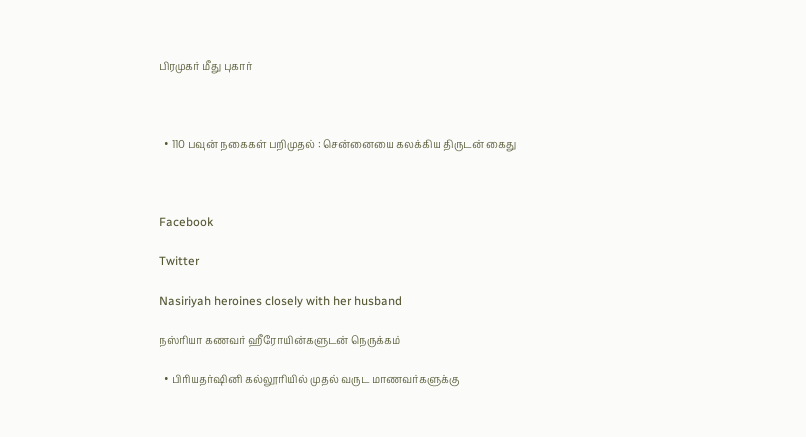பிரமுகர் மீது புகார்



  • 110 பவுன் நகைகள் பறிமுதல் : சென்னையை கலக்கிய திருடன் கைது



Facebook

Twitter

Nasiriyah heroines closely with her husband

நஸ்ரியா கணவர் ஹீரோயின்களுடன் நெருக்கம்

  • பிரியதர்ஷினி கல்லூரியில் முதல் வருட மாணவர்களுக்கு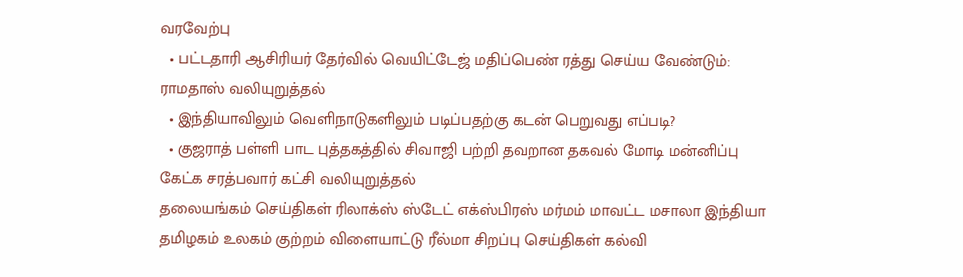வரவேற்பு
  • பட்டதாரி ஆசிரியர் தேர்வில் வெயிட்டேஜ் மதிப்பெண் ரத்து செய்ய வேண்டும்: ராமதாஸ் வலியுறுத்தல்
  • இந்தியாவிலும் வெளிநாடுகளிலும் படிப்பதற்கு கடன் பெறுவது எப்படி?
  • குஜராத் பள்ளி பாட புத்தகத்தில் சிவாஜி பற்றி தவறான தகவல் மோடி மன்னிப்பு கேட்க சரத்பவார் கட்சி வலியுறுத்தல்
தலையங்கம் செய்திகள் ரிலாக்ஸ் ஸ்டேட் எக்ஸ்பிரஸ் மர்மம் மாவட்ட மசாலா இந்தியா தமிழகம் உலகம் குற்றம் விளையாட்டு ரீல்மா சிறப்பு செய்திகள் கல்வி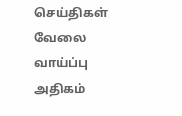செய்திகள் வேலை வாய்ப்பு அதிகம்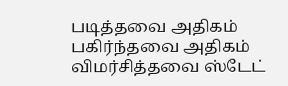படித்தவை அதிகம் பகிர்ந்தவை அதிகம் விமர்சித்தவை ஸ்டேட்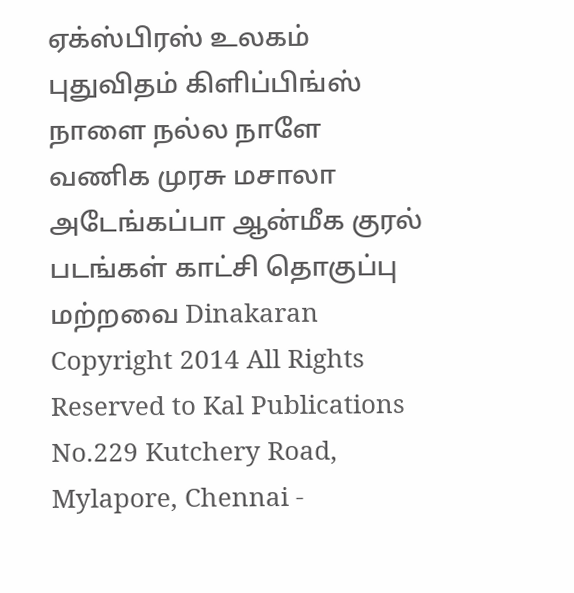ஏக்ஸ்பிரஸ் உலகம் புதுவிதம் கிளிப்பிங்ஸ் நாளை நல்ல நாளே வணிக முரசு மசாலா அடேங்கப்பா ஆன்மீக குரல் படங்கள் காட்சி தொகுப்பு மற்றவை Dinakaran
Copyright 2014 All Rights Reserved to Kal Publications
No.229 Kutchery Road, Mylapore, Chennai -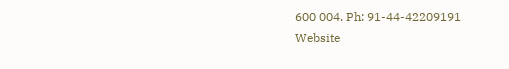600 004. Ph: 91-44-42209191
Website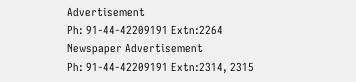Advertisement
Ph: 91-44-42209191 Extn:2264
Newspaper Advertisement
Ph: 91-44-42209191 Extn:2314, 2315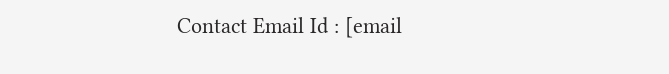Contact Email Id : [email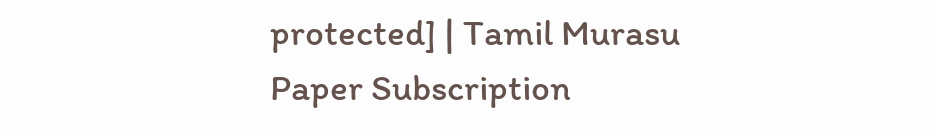protected] | Tamil Murasu Paper Subscription